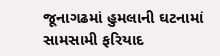જૂનાગઢમાં હુમલાની ઘટનામાં સામસામી ફરિયાદ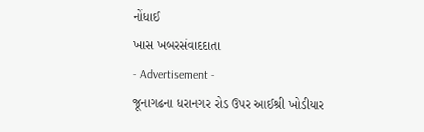નોંધાઈ
ખાસ ખબરસંવાદદાતા
- Advertisement -
જૂનાગઢના ધરાનગર રોડ ઉપર આઈશ્રી ખોડીયાર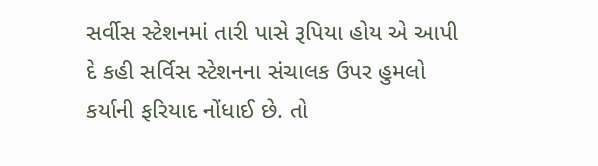સર્વીસ સ્ટેશનમાં તારી પાસે રૂપિયા હોય એ આપી દે કહી સર્વિસ સ્ટેશનના સંચાલક ઉપર હુમલો કર્યાની ફરિયાદ નોંધાઈ છે. તો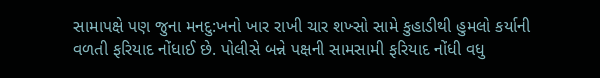સામાપક્ષે પણ જુના મનદુ:ખનો ખાર રાખી ચાર શખ્સો સામે કુહાડીથી હુમલો કર્યાની વળતી ફરિયાદ નોંધાઈ છે. પોલીસે બન્ને પક્ષની સામસામી ફરિયાદ નોંધી વધુ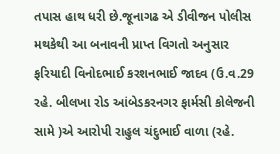તપાસ હાથ ધરી છે.જૂનાગઢ એ ડીવીજન પોલીસ મથકેથી આ બનાવની પ્રાપ્ત વિગતો અનુસાર ફરિયાદી વિનોદભાઈ કરશનભાઈ જાદવ (ઉ.વ.29 રહે. બીલખા રોડ આંબેડકરનગર ફાર્મસી કોલેજની સામે )એ આરોપી રાહુલ ચંદુભાઈ વાળા (રહે.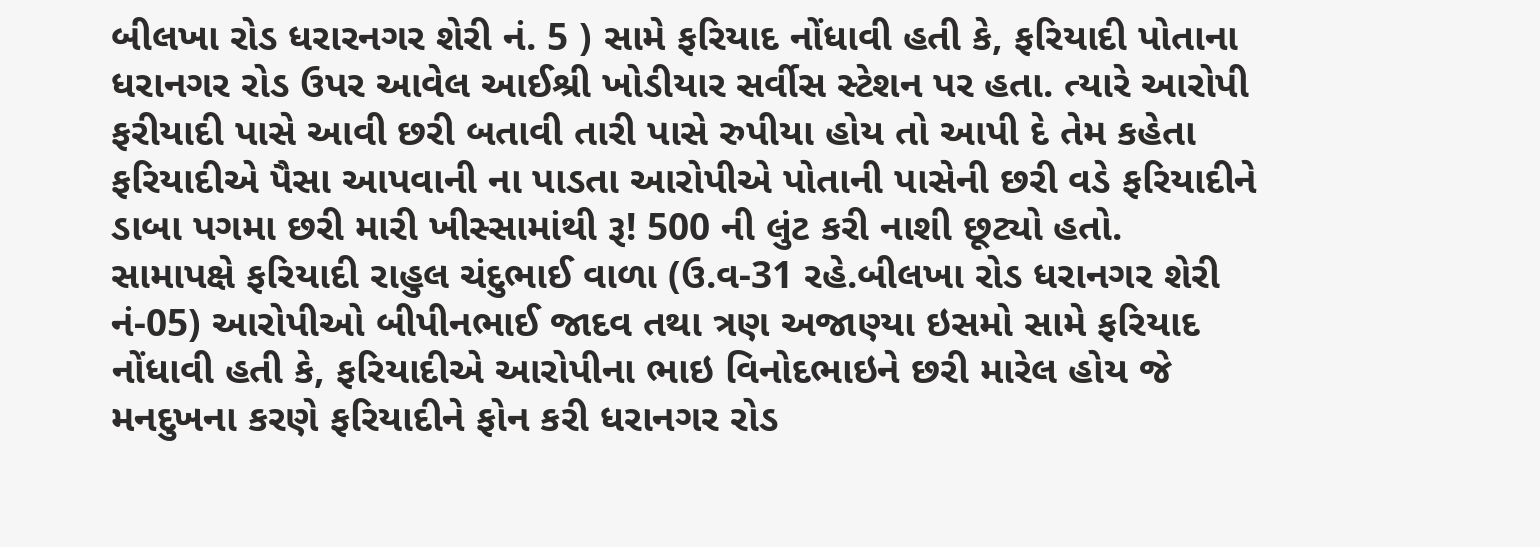બીલખા રોડ ધરારનગર શેરી નં. 5 ) સામે ફરિયાદ નોંધાવી હતી કે, ફરિયાદી પોતાના ધરાનગર રોડ ઉપર આવેલ આઈશ્રી ખોડીયાર સર્વીસ સ્ટેશન પર હતા. ત્યારે આરોપી ફરીયાદી પાસે આવી છરી બતાવી તારી પાસે રુપીયા હોય તો આપી દે તેમ કહેતા ફરિયાદીએ પૈસા આપવાની ના પાડતા આરોપીએ પોતાની પાસેની છરી વડે ફરિયાદીને ડાબા પગમા છરી મારી ખીસ્સામાંથી રૂ! 500 ની લુંટ કરી નાશી છૂટ્યો હતો.
સામાપક્ષે ફરિયાદી રાહુલ ચંદુભાઈ વાળા (ઉ.વ-31 રહે.બીલખા રોડ ધરાનગર શેરી નં-05) આરોપીઓ બીપીનભાઈ જાદવ તથા ત્રણ અજાણ્યા ઇસમો સામે ફરિયાદ નોંધાવી હતી કે, ફરિયાદીએ આરોપીના ભાઇ વિનોદભાઇને છરી મારેલ હોય જે મનદુખના કરણે ફરિયાદીને ફોન કરી ધરાનગર રોડ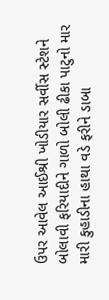ઉપર આવેલ આઈશ્રી ખોડીયાર સર્વીસ સ્ટેશને બોલાવી ફરિયાદીને ગાળો બોલી ઢીકા પાટુનો માર મારી કુહાડીના હાથા વડે ફરીને ડાબા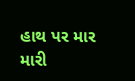હાથ પર માર મારી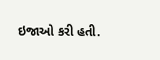ઇજાઓ કરી હતી.